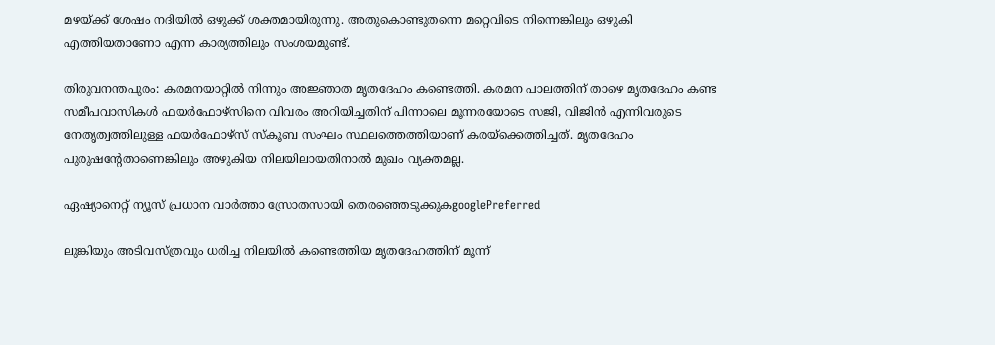മഴയ്ക്ക് ശേഷം നദിയിൽ ഒഴുക്ക് ശക്തമായിരുന്നു. അതുകൊണ്ടുതന്നെ മറ്റെവിടെ നിന്നെങ്കിലും ഒഴുകി എത്തിയതാണോ എന്ന കാര്യത്തിലും സംശയമുണ്ട്.

തിരുവനന്തപുരം: കരമനയാറ്റിൽ നിന്നും അജ്ഞാത മൃതദേഹം കണ്ടെത്തി. കരമന പാലത്തിന് താഴെ മൃതദേഹം കണ്ട സമീപവാസികൾ ഫയർഫോഴ്സിനെ വിവരം അറിയിച്ചതിന് പിന്നാലെ മൂന്നരയോടെ സജി, വിജിൻ എന്നിവരുടെ നേതൃത്വത്തിലുള്ള ഫയർഫോഴ്സ് സ്കൂബ സംഘം സ്ഥലത്തെത്തിയാണ് കരയ്ക്കെത്തിച്ചത്. മൃതദേഹം പുരുഷന്റേതാണെങ്കിലും അഴുകിയ നിലയിലായതിനാൽ മുഖം വ്യക്തമല്ല.

ഏഷ്യാനെറ്റ് ന്യൂസ് പ്രധാന വാർത്താ സ്രോതസായി തെരഞ്ഞെടുക്കുകgooglePreferred

ലുങ്കിയും അടിവസ്ത്രവും ധരിച്ച നിലയിൽ കണ്ടെത്തിയ മൃതദേഹത്തിന് മൂന്ന്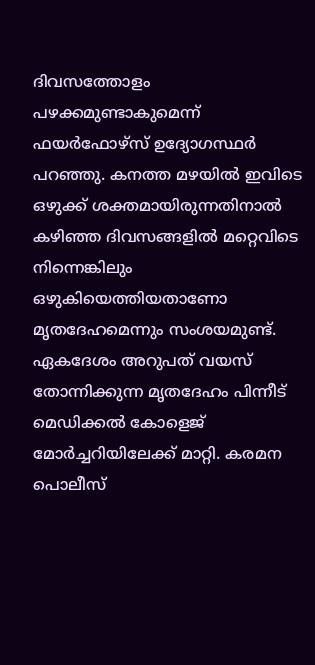ദിവസത്തോളം പഴക്കമുണ്ടാകുമെന്ന് ഫയർഫോഴ്സ് ഉദ്യോഗസ്ഥർ പറഞ്ഞു. കനത്ത മഴയിൽ ഇവിടെ ഒഴുക്ക് ശക്തമായിരുന്നതിനാൽ കഴിഞ്ഞ ദിവസങ്ങളിൽ മറ്റെവിടെ നിന്നെങ്കിലും ഒഴുകിയെത്തിയതാണോ മൃതദേഹമെന്നും സംശയമുണ്ട്. ഏകദേശം അറുപത് വയസ് തോന്നിക്കുന്ന മൃതദേഹം പിന്നീട് മെഡിക്കൽ കോളെജ് മോർച്ചറിയിലേക്ക് മാറ്റി. കരമന പൊലീസ്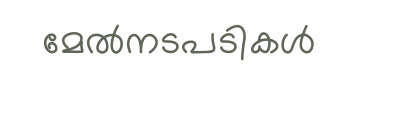മേൽനടപടികൾ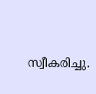സ്വീകരിച്ചു.